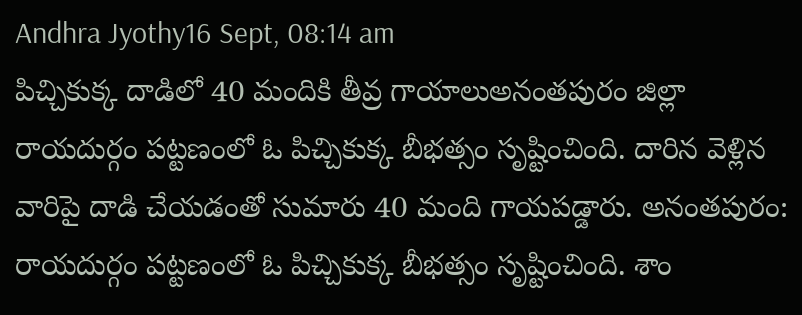Andhra Jyothy16 Sept, 08:14 am
పిచ్చికుక్క దాడిలో 40 మందికి తీవ్ర గాయాలుఅనంతపురం జిల్లా రాయదుర్గం పట్టణంలో ఓ పిచ్చికుక్క బీభత్సం సృష్టించింది. దారిన వెళ్లిన వారిపై దాడి చేయడంతో సుమారు 40 మంది గాయపడ్డారు. అనంతపురం: రాయదుర్గం పట్టణంలో ఓ పిచ్చికుక్క బీభత్సం సృష్టించింది. శాం